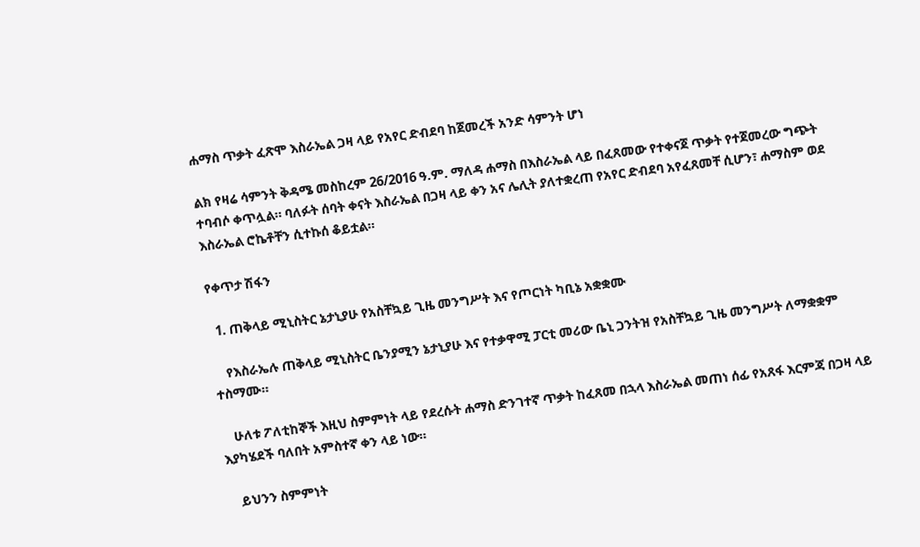ሐማስ ጥቃት ፈጽሞ እስራኤል ጋዛ ላይ የአየር ድብደባ ከጀመረች አንድ ሳምንት ሆነ

ልክ የዛሬ ሳምንት ቅዳሜ መስከረም 26/2016 ዓ.ም. ማለዳ ሐማስ በእስራኤል ላይ በፈጸመው የተቀናጀ ጥቃት የተጀመረው ግጭት ተባብሶ ቀጥሏል። ባለፉት ሰባት ቀናት እስራኤል በጋዛ ላይ ቀን አና ሌሊት ያለተቋረጠ የአየር ድብደባ አየፈጸመቸ ሲሆን፣ ሐማስም ወደ እስራኤል ሮኬቶቸን ሲተኩሰ ቆይቷል።

የቀጥታ ሽፋን

  1. ጠቅላይ ሚኒስትር ኔታኒያሁ የአስቸኳይ ጊዜ መንግሥት እና የጦርነት ካቢኔ አቋቋሙ

    የእስራኤሉ ጠቅላይ ሚኒስትር ቤንያሚን ኔታኒያሁ እና የተቃዋሚ ፓርቲ መሪው ቤኒ ጋንትዝ የአስቸኳይ ጊዜ መንግሥት ለማቋቋም ተስማሙ።

    ሁለቱ ፖለቲከኞች እዚህ ስምምነት ላይ የደረሱት ሐማስ ድንገተኛ ጥቃት ከፈጸመ በኋላ እስራኤል መጠነ ሰፊ የአጸፋ እርምጃ በጋዛ ላይ እያካሄደች ባለበት አምስተኛ ቀን ላይ ነው።

    ይህንን ስምምነት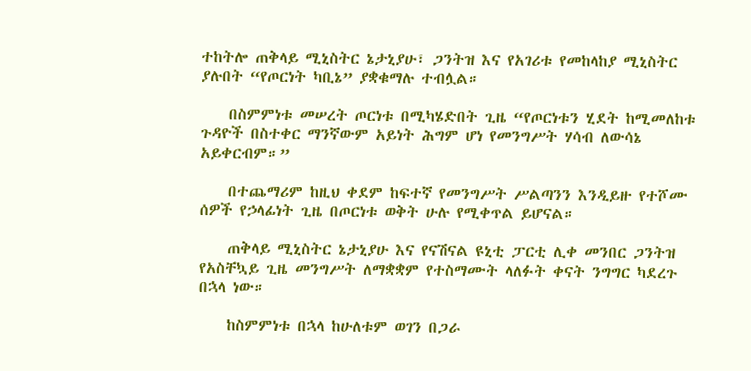ተከትሎ ጠቅላይ ሚኒስትር ኔታኒያሁ፣ ጋንትዝ እና የአገሪቱ የመከላከያ ሚኒስትር ያሉበት “የጦርነት ካቢኔ” ያቋቁማሉ ተብሏል።

    በስምምነቱ መሠረት ጦርነቱ በሚካሄድበት ጊዜ “የጦርነቱን ሂደት ከሚመለከቱ ጉዳዮች በስተቀር ማንኛውም አይነት ሕግም ሆነ የመንግሥት ሃሳብ ለውሳኔ አይቀርብም።”

    በተጨማሪም ከዚህ ቀደም ከፍተኛ የመንግሥት ሥልጣንን እንዲይዙ የተሾሙ ሰዎች የኃላፊነት ጊዜ በጦርነቱ ወቅት ሁሉ የሚቀጥል ይሆናል።

    ጠቅላይ ሚኒስትር ኔታኒያሁ እና የናሽናል ዩኒቲ ፓርቲ ሊቀ መንበር ጋንትዝ የአስቸኳይ ጊዜ መንግሥት ለማቋቋም የተስማሙት ላለፉት ቀናት ንግግር ካደረጉ በኋላ ነው።

    ከስምምነቱ በኋላ ከሁለቱም ወገን በጋራ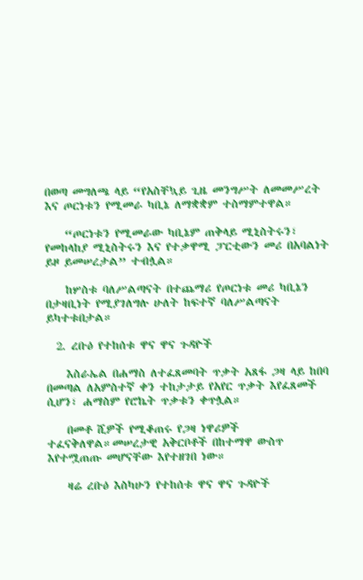በወጣ መግለጫ ላይ “የአስቸኳይ ጊዜ መንግሥት ለመመሥረት እና ጦርነቱን የሚመራ ካቢኔ ለማቋቋም ተስማምተዋል።

    “ጦርነቱን የሚመራው ካቢኔም ጠቅላይ ሚኒስትሩን፣ የመከላከያ ሚኒስትሩን እና የተቃዋሚ ፓርቲውን መሪ በአባልነት ይዞ ይመሠረታል” ተብሏል።

    ከሦስቱ ባለሥልጣናት በተጨማሪ የጦርነቱ መሪ ካቢኔን በታዛቢነት የሚያገለግሉ ሁለት ከፍተኛ ባለሥልጣናት ይካተቱበታል።

  2. ረቡዕ የተከሰቱ ዋና ዋና ጉዳዮች

    እስራኤል በሐማስ ለተፈጸመባት ጥቃት አጸፋ ጋዛ ላይ ከበባ በመጣል ለአምስተኛ ቀን ተከታታይ የአየር ጥቃት እየፈጸመች ሲሆን፣ ሐማስም የሮኬት ጥቃቱን ቀጥሏል።

    በመቶ ሺዎች የሚቆጠሩ የጋዛ ነዋሪዎች ተፈናቅለዋል።መሠረታዊ አቅርቦቶች በከተማዋ ውስጥ እየተሟጠጡ መሆናቸው እየተዘገበ ነው።

    ዛሬ ረቡዕ እስካሁን የተከሰቱ ዋና ዋና ጉዳዮች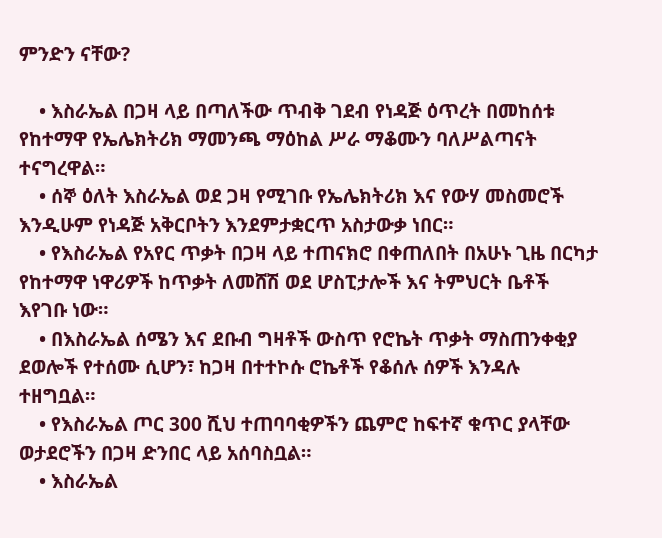ምንድን ናቸው?

    • እስራኤል በጋዛ ላይ በጣለችው ጥብቅ ገደብ የነዳጅ ዕጥረት በመከሰቱ የከተማዋ የኤሌክትሪክ ማመንጫ ማዕከል ሥራ ማቆሙን ባለሥልጣናት ተናግረዋል።
    • ሰኞ ዕለት እስራኤል ወደ ጋዛ የሚገቡ የኤሌክትሪክ እና የውሃ መስመሮች እንዲሁም የነዳጅ አቅርቦትን እንደምታቋርጥ አስታውቃ ነበር።
    • የእስራኤል የአየር ጥቃት በጋዛ ላይ ተጠናክሮ በቀጠለበት በአሁኑ ጊዜ በርካታ የከተማዋ ነዋሪዎች ከጥቃት ለመሸሽ ወደ ሆስፒታሎች እና ትምህርት ቤቶች እየገቡ ነው።
    • በእስራኤል ሰሜን እና ደቡብ ግዛቶች ውስጥ የሮኬት ጥቃት ማስጠንቀቂያ ደወሎች የተሰሙ ሲሆን፣ ከጋዛ በተተኮሱ ሮኬቶች የቆሰሉ ሰዎች እንዳሉ ተዘግቧል።
    • የእስራኤል ጦር 300 ሺህ ተጠባባቂዎችን ጨምሮ ከፍተኛ ቁጥር ያላቸው ወታደሮችን በጋዛ ድንበር ላይ አሰባስቧል።
    • እስራኤል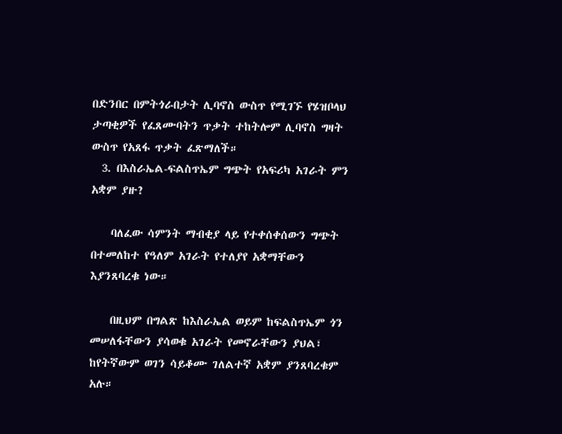በድንበር በምትጎራበታት ሊባኖስ ውስጥ የሚገኙ የሄዝቦላህ ታጣቂዎች የፈጸሙባትን ጥቃት ተከትሎም ሊባኖስ ግዛት ውስጥ የአጸፋ ጥቃት ፈጽማለች።
  3. በእስራኤል-ፍልስጥኤም ግጭት የአፍሪካ አገራት ምን አቋም ያዙ?

    ባለፈው ሳምንት ማብቂያ ላይ የተቀሰቀሰውን ግጭት በተመለከተ የዓለም አገራት የተለያየ አቋማቸውን እያንጸባረቁ ነው።

    በዚህም በግልጽ ከእስራኤል ወይም ከፍልስጥኤም ጎን መሠለፋቸውን ያሳወቁ አገራት የመኖራቸውን ያህል፣ ከየትኛውም ወገን ሳይቆሙ ገለልተኛ አቋም ያንጸባረቁም አሉ።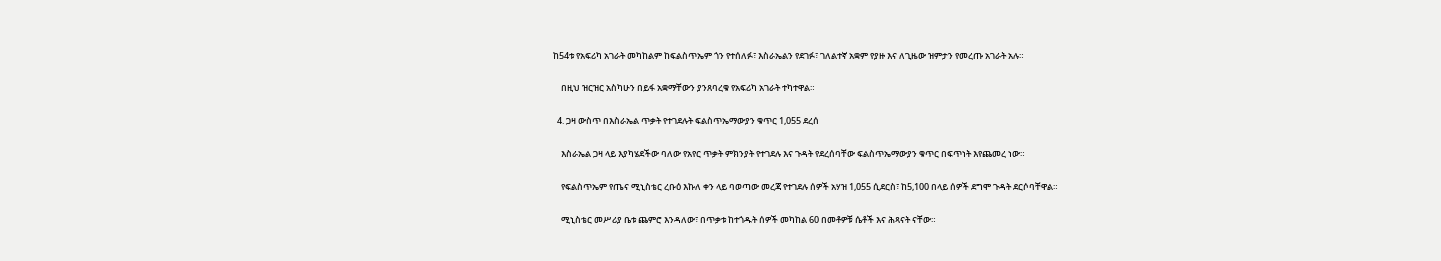ከ54ቱ የአፍሪካ አገራት መካከልም ከፍልስጥኤም ጎን የተሰለፉ፣ እስራኤልን የደገፉ፣ ገለልተኛ አቋም የያዙ እና ለጊዜው ዝምታን የመረጡ አገራት አሉ።

    በዚህ ዝርዝር አስካሁን በይፋ አቋማቸውን ያንጸባረቁ የአፍሪካ አገራት ተካተዋል።

  4. ጋዛ ውስጥ በእስራኤል ጥቃት የተገደሉት ፍልስጥኤማውያን ቁጥር 1,055 ደረሰ

    እስራኤል ጋዛ ላይ እያካሄደችው ባለው የአየር ጥቃት ምክንያት የተገደሉ እና ጉዳት የደረሰባቸው ፍልስጥኤማውያን ቁጥር በፍጥነት እየጨመረ ነው።

    የፍልስጥኤም የጤና ሚኒስቴር ረቡዕ እኩለ ቀን ላይ ባወጣው መረጃ የተገደሉ ሰዎች አሃዝ 1,055 ሲደርስ፣ ከ5,100 በላይ ሰዎች ደግሞ ጉዳት ደርሶባቸዋል።

    ሚኒስቴር መሥሪያ ቤቱ ጨምሮ እንዳለው፣ በጥቃቱ ከተጎዱት ሰዎች መካከል 60 በመቶዎቹ ሴቶች እና ሕጻናት ናቸው።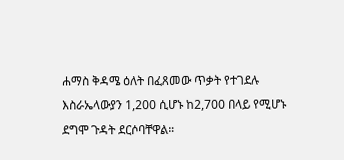ሐማስ ቅዳሜ ዕለት በፈጸመው ጥቃት የተገደሉ እስራኤላውያን 1,200 ሲሆኑ ከ2,700 በላይ የሚሆኑ ደግሞ ጉዳት ደርሶባቸዋል።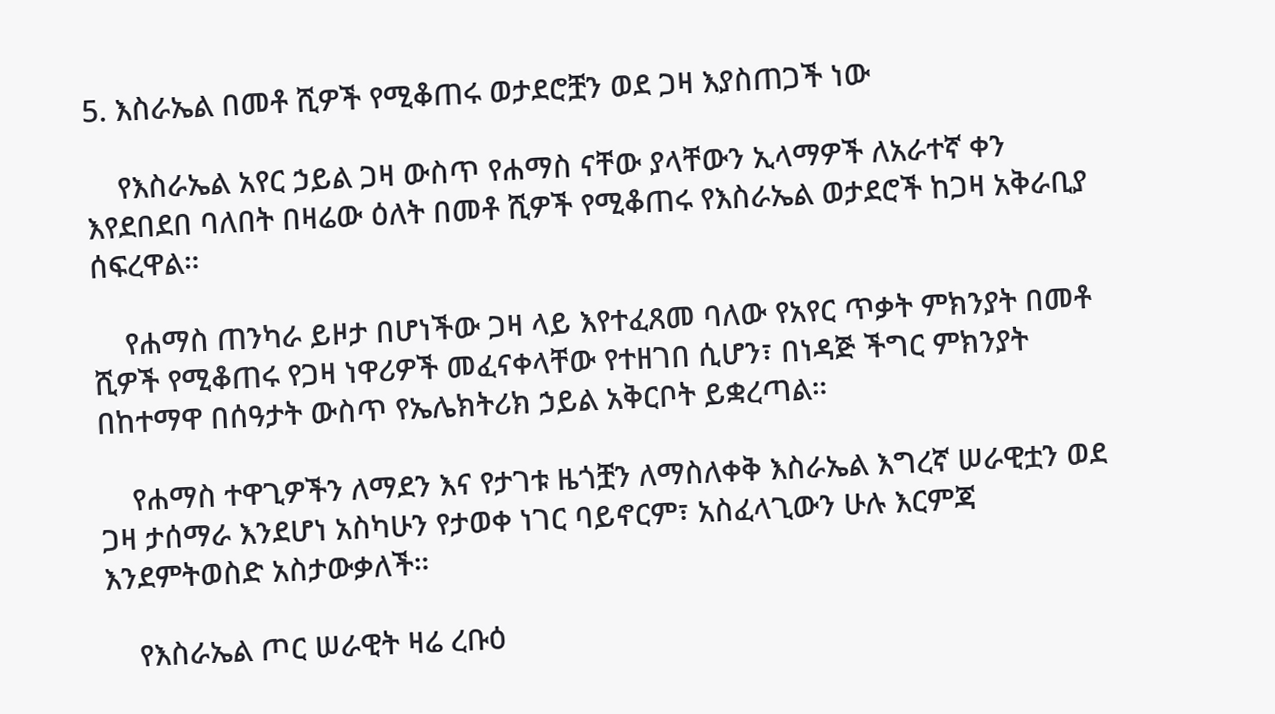5. እስራኤል በመቶ ሺዎች የሚቆጠሩ ወታደሮቿን ወደ ጋዛ እያስጠጋች ነው

    የእስራኤል አየር ኃይል ጋዛ ውስጥ የሐማስ ናቸው ያላቸውን ኢላማዎች ለአራተኛ ቀን እየደበደበ ባለበት በዛሬው ዕለት በመቶ ሺዎች የሚቆጠሩ የእስራኤል ወታደሮች ከጋዛ አቅራቢያ ሰፍረዋል።

    የሐማስ ጠንካራ ይዞታ በሆነችው ጋዛ ላይ እየተፈጸመ ባለው የአየር ጥቃት ምክንያት በመቶ ሺዎች የሚቆጠሩ የጋዛ ነዋሪዎች መፈናቀላቸው የተዘገበ ሲሆን፣ በነዳጅ ችግር ምክንያት በከተማዋ በሰዓታት ውስጥ የኤሌክትሪክ ኃይል አቅርቦት ይቋረጣል።

    የሐማስ ተዋጊዎችን ለማደን እና የታገቱ ዜጎቿን ለማስለቀቅ እስራኤል እግረኛ ሠራዊቷን ወደ ጋዛ ታሰማራ እንደሆነ አስካሁን የታወቀ ነገር ባይኖርም፣ አስፈላጊውን ሁሉ እርምጃ እንደምትወስድ አስታውቃለች።

    የእስራኤል ጦር ሠራዊት ዛሬ ረቡዕ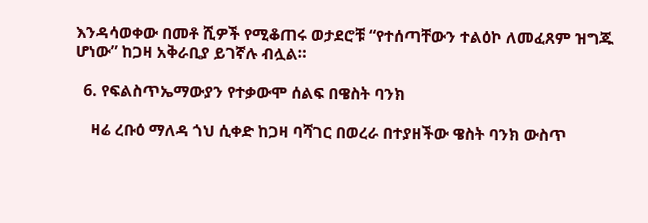እንዳሳወቀው በመቶ ሺዎች የሚቆጠሩ ወታደሮቹ “የተሰጣቸውን ተልዕኮ ለመፈጸም ዝግጁ ሆነው” ከጋዛ አቅራቢያ ይገኛሉ ብሏል።

  6. የፍልስጥኤማውያን የተቃውሞ ሰልፍ በዌስት ባንክ

    ዛሬ ረቡዕ ማለዳ ጎህ ሲቀድ ከጋዛ ባሻገር በወረራ በተያዘችው ዌስት ባንክ ውስጥ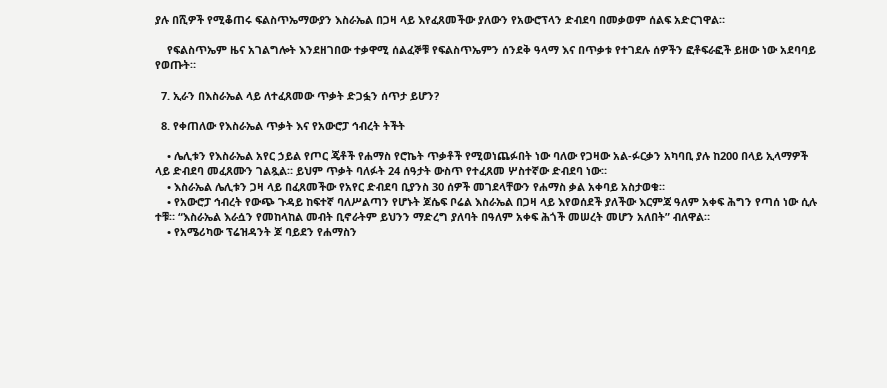ያሉ በሺዎች የሚቆጠሩ ፍልስጥኤማውያን እስራኤል በጋዛ ላይ እየፈጸመችው ያለውን የአውሮፕላን ድብደባ በመቃወም ሰልፍ አድርገዋል።

    የፍልስጥኤም ዜና አገልግሎት እንደዘገበው ተቃዋሚ ሰልፈኞቹ የፍልስጥኤምን ሰንደቅ ዓላማ እና በጥቃቱ የተገደሉ ሰዎችን ፎቶፍራፎች ይዘው ነው አደባባይ የወጡት።

  7. ኢራን በእስራኤል ላይ ለተፈጸመው ጥቃት ድጋፏን ሰጥታ ይሆን?

  8. የቀጠለው የእስራኤል ጥቃት እና የአውሮፓ ኅብረት ትችት

    • ሌሊቱን የእስራኤል አየር ኃይል የጦር ጄቶች የሐማስ የሮኬት ጥቃቶች የሚወነጨፉበት ነው ባለው የጋዛው አል-ፉርቃን አካባቢ ያሉ ከ200 በላይ ኢላማዎች ላይ ድብደባ መፈጸሙን ገልጿል። ይህም ጥቃት ባለፉት 24 ሰዓታት ውስጥ የተፈጸመ ሦስተኛው ድብደባ ነው።
    • እስራኤል ሌሊቱን ጋዛ ላይ በፈጸመችው የአየር ድብደባ ቢያንስ 30 ሰዎች መገደላቸውን የሐማስ ቃል አቀባይ አስታወቁ።
    • የአውሮፓ ኅብረት የውጭ ጉዳይ ከፍተኛ ባለሥልጣን የሆኑት ጆሴፍ ቦሬል እስራኤል በጋዛ ላይ እየወሰደች ያለችው እርምጃ ዓለም አቀፍ ሕግን የጣሰ ነው ሲሉ ተቹ። “እስራኤል እራሷን የመከላከል መብት ቢኖራትም ይህንን ማድረግ ያለባት በዓለም አቀፍ ሕጎች መሠረት መሆን አለበት” ብለዋል።
    • የአሜሪካው ፕሬዝዳንት ጆ ባይደን የሐማስን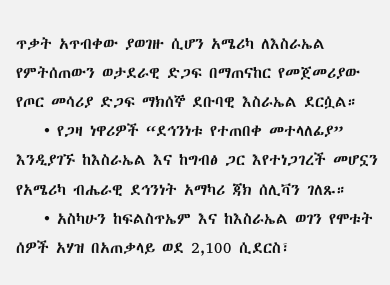ጥቃት አጥብቀው ያወገዙ ሲሆን አሜሪካ ለእስራኤል የምትሰጠውን ወታደራዊ ድጋፍ በማጠናከር የመጀመሪያው የጦር መሳሪያ ድጋፍ ማክሰኞ ደቡባዊ እስራኤል ደርሷል።
    • የጋዛ ነዋሪዎች “ደኅንነቱ የተጠበቀ መተላለፊያ” እንዲያገኙ ከእስራኤል እና ከግብፅ ጋር እየተነጋገረች መሆኗን የአሜሪካ ብሔራዊ ደኅንነት አማካሪ ጃክ ሰሊቫን ገለጹ።
    • አስካሁን ከፍልስጥኤም እና ከእስራኤል ወገን የሞቱት ሰዎች አሃዝ በአጠቃላይ ወደ 2,100 ሲደርስ፣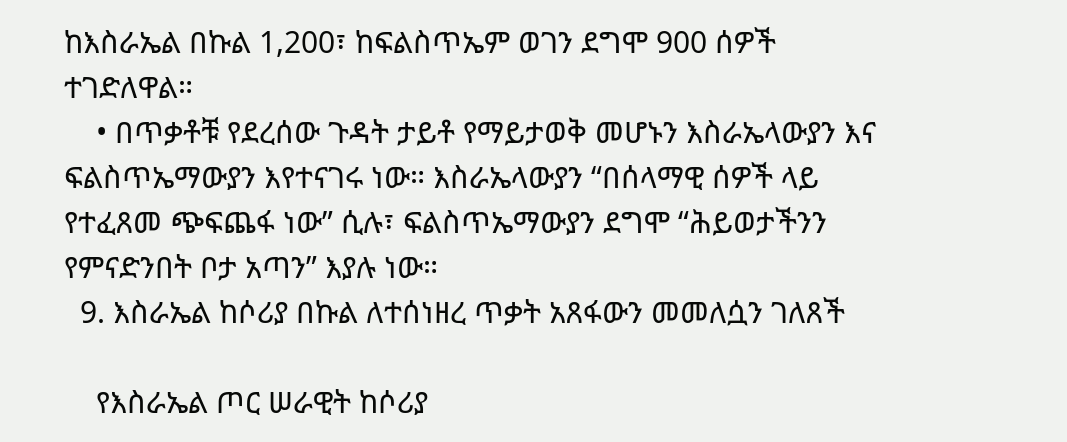ከእስራኤል በኩል 1,200፣ ከፍልስጥኤም ወገን ደግሞ 900 ሰዎች ተገድለዋል።
    • በጥቃቶቹ የደረሰው ጉዳት ታይቶ የማይታወቅ መሆኑን እስራኤላውያን እና ፍልስጥኤማውያን እየተናገሩ ነው። እስራኤላውያን “በሰላማዊ ሰዎች ላይ የተፈጸመ ጭፍጨፋ ነው” ሲሉ፣ ፍልስጥኤማውያን ደግሞ “ሕይወታችንን የምናድንበት ቦታ አጣን” እያሉ ነው።
  9. እስራኤል ከሶሪያ በኩል ለተሰነዘረ ጥቃት አጸፋውን መመለሷን ገለጸች

    የእስራኤል ጦር ሠራዊት ከሶሪያ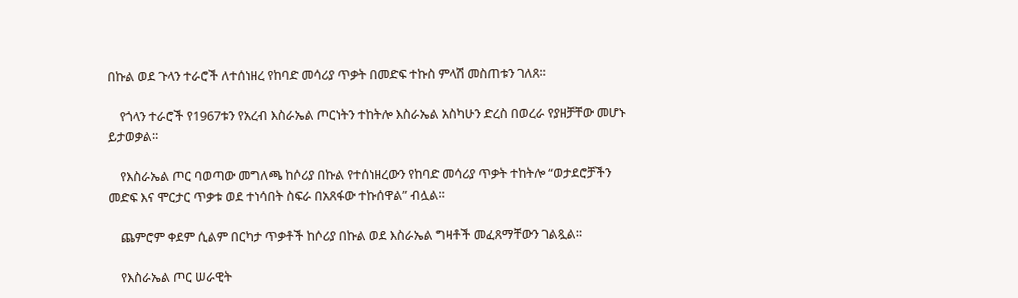በኩል ወደ ጉላን ተራሮች ለተሰነዘረ የከባድ መሳሪያ ጥቃት በመድፍ ተኩስ ምላሽ መስጠቱን ገለጸ።

    የጎላን ተራሮች የ1967ቱን የአረብ እስራኤል ጦርነትን ተከትሎ እስራኤል አስካሁን ድረስ በወረራ የያዘቻቸው መሆኑ ይታወቃል።

    የእስራኤል ጦር ባወጣው መግለጫ ከሶሪያ በኩል የተሰነዘረውን የከባድ መሳሪያ ጥቃት ተከትሎ “ወታደሮቻችን መድፍ እና ሞርታር ጥቃቱ ወደ ተነሳበት ስፍራ በአጸፋው ተኩሰዋል” ብሏል።

    ጨምሮም ቀደም ሲልም በርካታ ጥቃቶች ከሶሪያ በኩል ወደ እስራኤል ግዛቶች መፈጸማቸውን ገልጿል።

    የእስራኤል ጦር ሠራዊት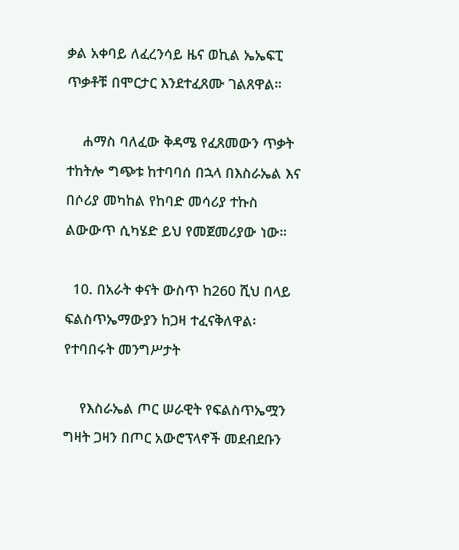ቃል አቀባይ ለፈረንሳይ ዜና ወኪል ኤኤፍፒ ጥቃቶቹ በሞርታር እንደተፈጸሙ ገልጸዋል።

    ሐማስ ባለፈው ቅዳሜ የፈጸመውን ጥቃት ተከትሎ ግጭቱ ከተባባሰ በኋላ በእስራኤል እና በሶሪያ መካከል የከባድ መሳሪያ ተኩስ ልውውጥ ሲካሄድ ይህ የመጀመሪያው ነው።

  10. በአራት ቀናት ውስጥ ከ260 ሺህ በላይ ፍልስጥኤማውያን ከጋዛ ተፈናቅለዋል፡ የተባበሩት መንግሥታት

    የእስራኤል ጦር ሠራዊት የፍልስጥኤሟን ግዛት ጋዛን በጦር አውሮፕላኖች መደብደቡን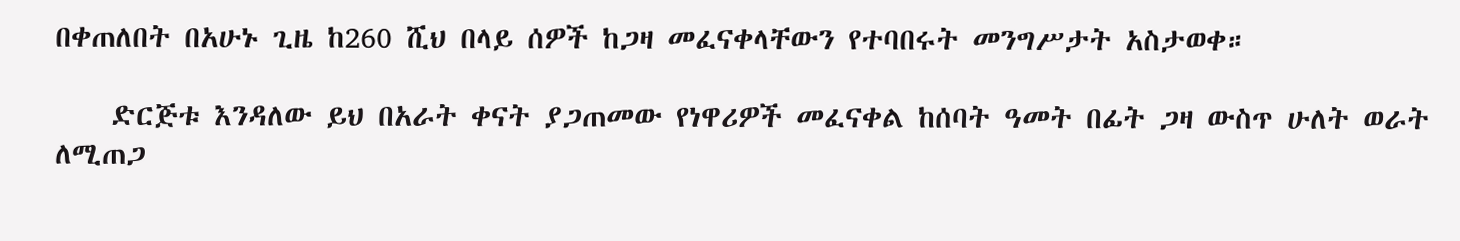በቀጠለበት በአሁኑ ጊዜ ከ260 ሺህ በላይ ሰዎች ከጋዛ መፈናቀላቸውን የተባበሩት መንግሥታት አስታወቀ።

    ድርጅቱ እንዳለው ይህ በአራት ቀናት ያጋጠመው የነዋሪዎች መፈናቀል ከሰባት ዓመት በፊት ጋዛ ውስጥ ሁለት ወራት ለሚጠጋ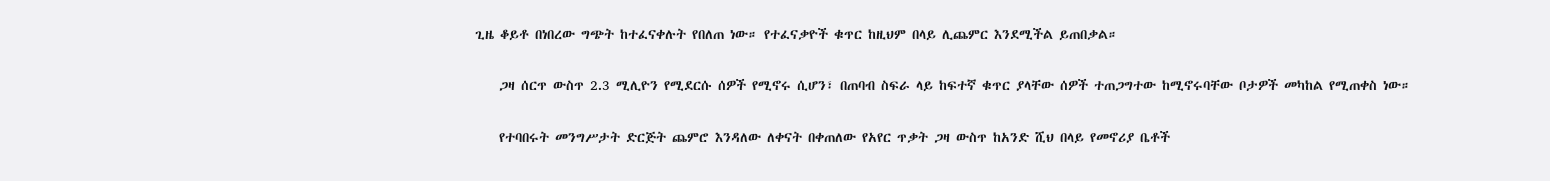ጊዜ ቆይቶ በነበረው ግጭት ከተፈናቀሉት የበለጠ ነው። የተፈናቃዮች ቁጥር ከዚህም በላይ ሊጨምር እንደሚችል ይጠበቃል።

    ጋዛ ሰርጥ ውስጥ 2.3 ሚሊዮን የሚደርሱ ሰዎች የሚኖሩ ሲሆን፣ በጠባብ ስፍራ ላይ ከፍተኛ ቁጥር ያላቸው ሰዎች ተጠጋግተው ከሚኖሩባቸው ቦታዎች መካከል የሚጠቀስ ነው።

    የተባበሩት መንግሥታት ድርጅት ጨምሮ እንዳለው ለቀናት በቀጠለው የአየር ጥቃት ጋዛ ውስጥ ከአንድ ሺህ በላይ የመኖሪያ ቤቶች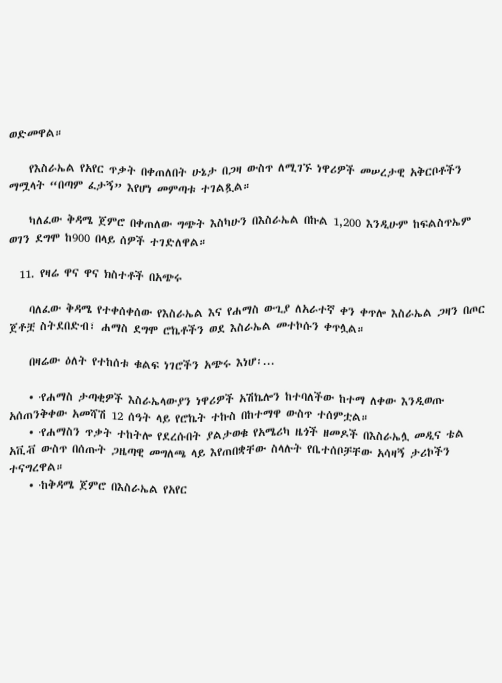ወድመዋል።

    የእስራኤል የአየር ጥቃት በቀጠለበት ሁኔታ በጋዛ ውስጥ ለሚገኙ ነዋሪዎች መሠረታዊ አቅርቦቶችን ማሟላት “በጣም ፈታኝ” እየሆነ መምጣቱ ተገልጿል።

    ካለፈው ቅዳሜ ጀምሮ በቀጠለው ግጭት እስካሁን በእስራኤል በኩል 1,200 እንዲሁም ከፍልስጥኤም ወገን ደግሞ ከ900 በላይ ሰዎች ተገድለዋል።

  11. የዛሬ ዋና ዋና ክስተቶች በአጭሩ

    ባለፈው ቅዳሜ የተቀሰቀሰው የእስራኤል እና የሐማስ ውጊያ ለአራተኛ ቀን ቀጥሎ እስራኤል ጋዛን በጦር ጀቶቿ ስትደበድብ፣ ሐማስ ደግሞ ሮኬቶችን ወደ እስራኤል መተኮሱን ቀጥሏል።

    በዛሬው ዕለት የተከሰቱ ቁልፍ ነገሮችን አጭሩ እነሆ፡...

    • ·የሐማስ ታጣቂዎች እስራኤላውያን ነዋሪዎች አሽኬሎን ከተባለችው ከተማ ለቀው እንዲወጡ አሰጠንቅቀው አመሻሽ 12 ሰዓት ላይ የሮኬት ተኩስ በከተማዋ ውስጥ ተሰምቷል።
    • ·የሐማስን ጥቃት ተከትሎ የደረሱበት ያልታወቁ የአሜሪካ ዜጎች ዘመዶች በእስራኤሏ መዲና ቴል አቪቭ ውስጥ በሰጡት ጋዜጣዊ መግለጫ ላይ እየጠበቋቸው ስላሉት የቤተሰቦቻቸው አሳዛኝ ታሪኮችን ተናግረዋል።
    • ·ከቅዳሜ ጀምሮ በእስራኤል የአየር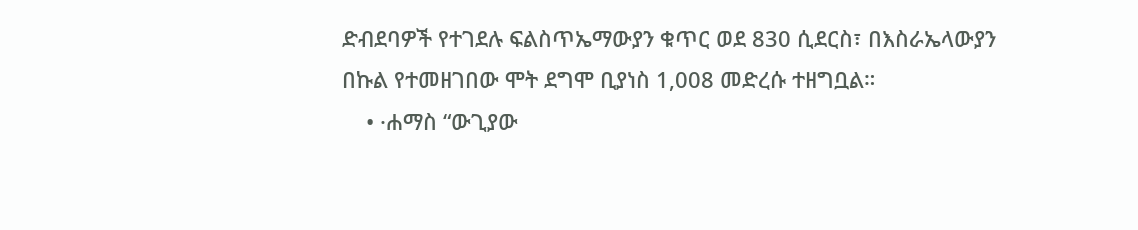ድብደባዎች የተገደሉ ፍልስጥኤማውያን ቁጥር ወደ 830 ሲደርስ፣ በእስራኤላውያን በኩል የተመዘገበው ሞት ደግሞ ቢያነስ 1,008 መድረሱ ተዘግቧል።
    • ·ሐማስ “ውጊያው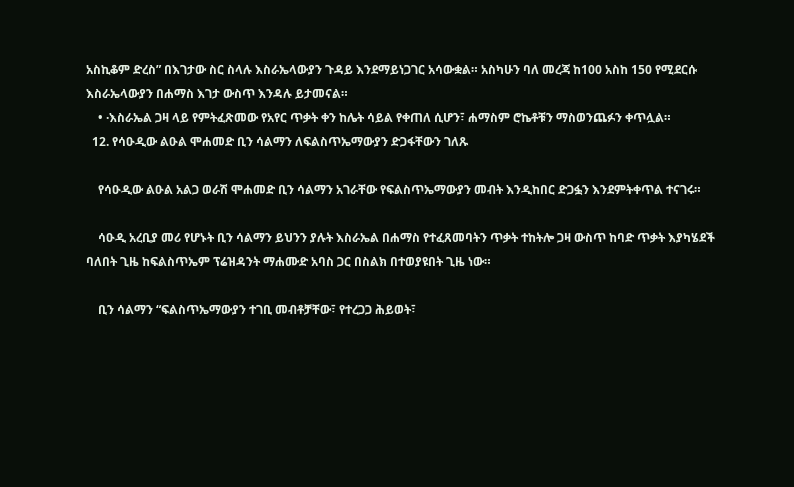አስኪቆም ድረስ” በእገታው ስር ስላሉ እስራኤላውያን ጉዳይ እንደማይነጋገር አሳውቋል። አስካሁን ባለ መረጃ ከ100 አስከ 150 የሚደርሱ እስራኤላውያን በሐማስ እገታ ውስጥ እንዳሉ ይታመናል።
    • ·እስራኤል ጋዛ ላይ የምትፈጽመው የአየር ጥቃት ቀን ከሌት ሳይል የቀጠለ ሲሆን፣ ሐማስም ሮኬቶቹን ማስወንጨፉን ቀጥሏል።
  12. የሳዑዲው ልዑል ሞሐመድ ቢን ሳልማን ለፍልስጥኤማውያን ድጋፋቸውን ገለጹ

    የሳዑዲው ልዑል አልጋ ወራሽ ሞሐመድ ቢን ሳልማን አገራቸው የፍልስጥኤማውያን መብት እንዲከበር ድጋፏን እንደምትቀጥል ተናገሩ።

    ሳዑዲ አረቢያ መሪ የሆኑት ቢን ሳልማን ይህንን ያሉት እስራኤል በሐማስ የተፈጸመባትን ጥቃት ተከትሎ ጋዛ ውስጥ ከባድ ጥቃት እያካሄደች ባለበት ጊዜ ከፍልስጥኤም ፕሬዝዳንት ማሐሙድ አባስ ጋር በስልክ በተወያዩበት ጊዜ ነው።

    ቢን ሳልማን “ፍልስጥኤማውያን ተገቢ መብቶቻቸው፣ የተረጋጋ ሕይወት፣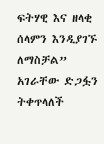ፍትሃዊ እና ዘላቂ ሰላምን እንዲያገኙ ለማስቻል” አገራቸው ድጋፏን ትቀጥላለች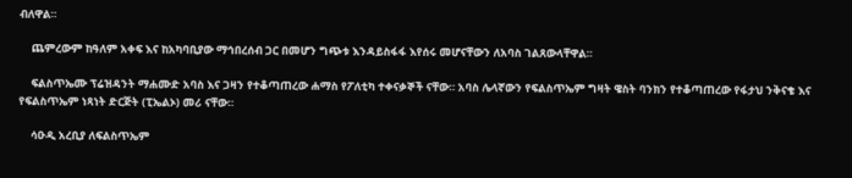ብለዋል።

    ጨምረውም ከዓለም አቀፍ እና ከአካባቢያው ማኅበረሰብ ጋር በመሆን ግጭቱ እንዳይስፋፋ እየሰሩ መሆናቸውን ለአባስ ገልጸውላቸዋል።

    ፍልስጥኤሙ ፕሬዝዳንት ማሐሙድ አባስ እና ጋዛን የተቆጣጠረው ሐማስ የፖለቲካ ተቀናቃኞች ናቸው። አባስ ሌላኛውን የፍልስጥኤም ግዛት ዌስት ባንክን የተቆጣጠረው የፋታህ ንቅናቄ እና የፍልስጥኤም ነጻነት ድርጅት (ፒኤልኦ) መሪ ናቸው።

    ሳዑዲ አረቢያ ለፍልስጥኤም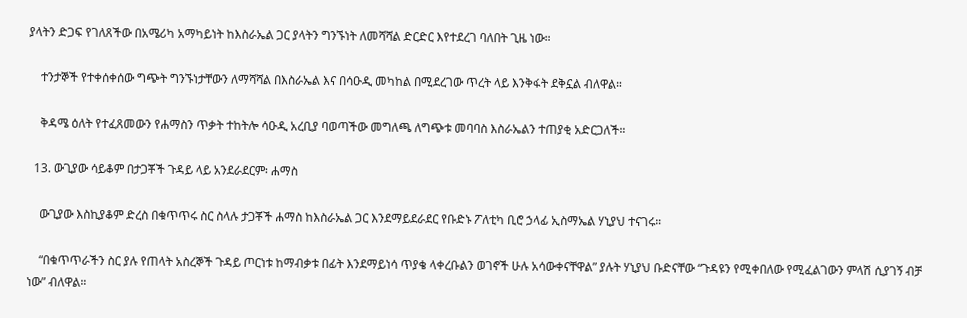ያላትን ድጋፍ የገለጸችው በአሜሪካ አማካይነት ከእስራኤል ጋር ያላትን ግንኙነት ለመሻሻል ድርድር እየተደረገ ባለበት ጊዜ ነው።

    ተንታኞች የተቀሰቀሰው ግጭት ግንኙነታቸውን ለማሻሻል በእስራኤል እና በሳዑዲ መካከል በሚደረገው ጥረት ላይ እንቅፋት ደቅኗል ብለዋል።

    ቅዳሜ ዕለት የተፈጸመውን የሐማስን ጥቃት ተከትሎ ሳዑዲ አረቢያ ባወጣችው መግለጫ ለግጭቱ መባባስ እስራኤልን ተጠያቂ አድርጋለች።

  13. ውጊያው ሳይቆም በታጋቾች ጉዳይ ላይ አንደራደርም፡ ሐማስ

    ውጊያው እስኪያቆም ድረስ በቁጥጥሩ ስር ስላሉ ታጋቾች ሐማስ ከእስራኤል ጋር እንደማይደራደር የቡድኑ ፖለቲካ ቢሮ ኃላፊ ኢስማኤል ሃኒያህ ተናገሩ።

    “በቁጥጥራችን ስር ያሉ የጠላት አስረኞች ጉዳይ ጦርነቱ ከማብቃቱ በፊት እንደማይነሳ ጥያቄ ላቀረቡልን ወገኖች ሁሉ አሳውቀናቸዋል” ያሉት ሃኒያህ ቡድናቸው “ጉዳዩን የሚቀበለው የሚፈልገውን ምላሽ ሲያገኝ ብቻ ነው” ብለዋል።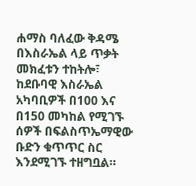ሐማስ ባለፈው ቅዳሜ በእስራኤል ላይ ጥቃት መክፈቱን ተከትሎ፣ ከደቡባዊ እስራኤል አካባቢዎች በ100 እና በ150 መካከል የሚገኙ ሰዎች በፍልስጥኤማዊው ቡድን ቁጥጥር ስር እንደሚገኙ ተዘግቧል።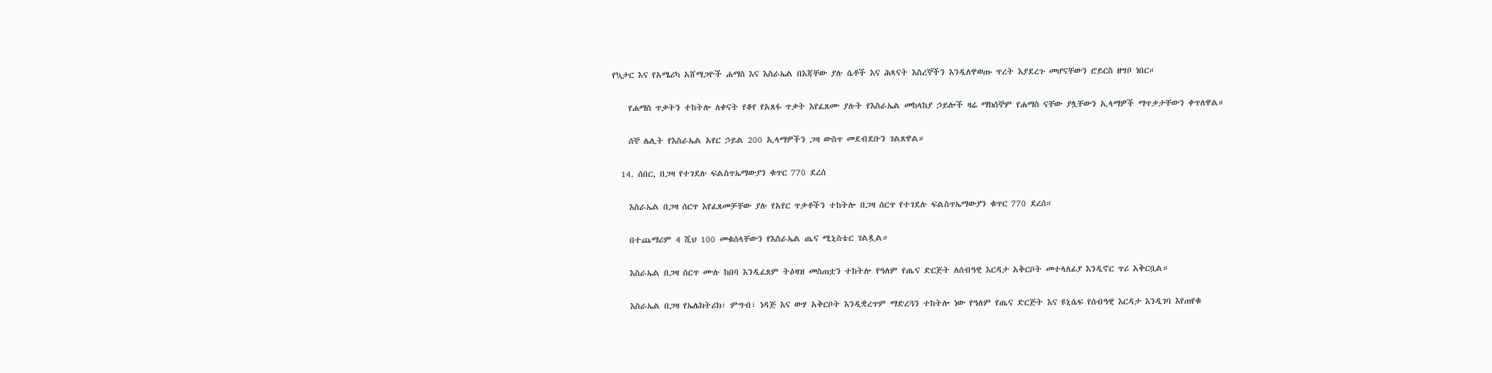የኳታር እና የአሜሪካ አሸማጋዮች ሐማስ እና እስራኤል በእጃቸው ያሉ ሴቶች እና ሕጻናት እስረኞችን እንዲለዋወጡ ጥረት እያደረጉ መሆናቸውን ሮይርስ ዘግቦ ነበር።

    የሐማስ ጥቃትን ተከትሎ ለቀናት የቆየ የአጸፋ ጥቃት እየፈጸሙ ያሉት የእስራኤል መከላከያ ኃይሎች ዛሬ ማክሰኞም የሐማስ ናቸው ያሏቸውን ኢላማዎች ማጥቃታቸውን ቀጥለዋል።

    ሰኞ ሌሊት የእስራኤል አየር ኃይል 200 ኢላማዎችን ጋዛ ውስጥ መደብደቡን ገልጸዋል።

  14. ሰበር, በጋዛ የተገደሉ ፍልስጥኤማውያን ቁጥር 770 ደረሰ

    እስራኤል በጋዛ ሰርጥ እየፈጸመቻቸው ያሉ የአየር ጥቃቶችን ተከትሎ በጋዛ ሰርጥ የተገደሉ ፍልስጥኤማውያን ቁጥር 770 ደረሰ።

    በተጨማሪም 4 ሺህ 100 መቁሰላቸውን የእስራኤል ጤና ሚኒስቴር ገልጿል።

    እስራኤል በጋዛ ሰርጥ ሙሉ ከበባ እንዲፈጸም ትዕዛዝ መስጠቷን ተከትሎ የዓለም የጤና ድርጅት ለሰብዓዊ እርዳታ አቅርቦት መተላለፊያ እንዲኖር ጥሪ አቅርቧል።

    እስራኤል በጋዛ የኤሌክትሪክ፣ ምግብ፣ ነዳጅ እና ውሃ አቅርቦት እንዲቋረጥም ማድረጓን ተከትሎ ነው የዓለም የጤና ድርጅት እና ዩኒሴፍ የሰብዓዊ እርዳታ እንዲገባ እየጠየቁ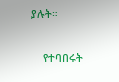ያሉት።

    የተባበሩት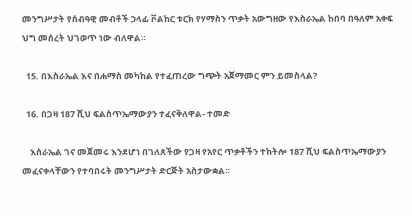መንግሥታት የሰብዓዊ መብቶች ኃላፊ ቮልከር ቱርክ የሃማስን ጥቃት አውግዘው የእስራኤል ከበባ በዓለም አቀፍ ህግ መሰረት ህገወጥ ነው ብለዋል።

  15. በእስራኤል እና በሐማስ መካከል የተፈጠረው ግጭት አጀማመር ምን ይመስላል?

  16. በጋዛ 187 ሺህ ፍልስጥኤማውያን ተፈናቅለዋል- ተመድ

    እስራኤል ገና መጀመሩ እንደሆነ በገለጸችው የጋዛ የአየር ጥቃቶችን ተከትሎ 187 ሺህ ፍልስጥኤማውያን መፈናቀላቸውን የተባበሩት መንግሥታት ድርጅት አስታውቋል።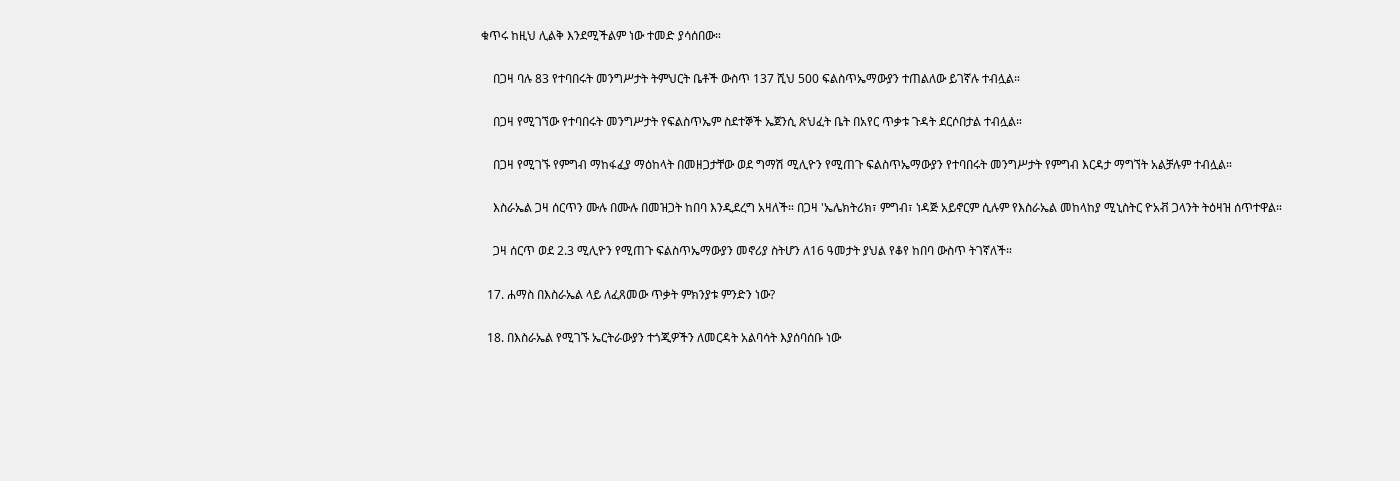ቁጥሩ ከዚህ ሊልቅ እንደሚችልም ነው ተመድ ያሳሰበው።

    በጋዛ ባሉ 83 የተባበሩት መንግሥታት ትምህርት ቤቶች ውስጥ 137 ሺህ 500 ፍልስጥኤማውያን ተጠልለው ይገኛሉ ተብሏል።

    በጋዛ የሚገኘው የተባበሩት መንግሥታት የፍልስጥኤም ስደተኞች ኤጀንሲ ጽህፈት ቤት በአየር ጥቃቱ ጉዳት ደርሶበታል ተብሏል።

    በጋዛ የሚገኙ የምግብ ማከፋፈያ ማዕከላት በመዘጋታቸው ወደ ግማሽ ሚሊዮን የሚጠጉ ፍልስጥኤማውያን የተባበሩት መንግሥታት የምግብ እርዳታ ማግኘት አልቻሉም ተብሏል።

    እስራኤል ጋዛ ሰርጥን ሙሉ በሙሉ በመዝጋት ከበባ እንዲደረግ አዛለች። በጋዛ 'ኤሌክትሪክ፣ ምግብ፣ ነዳጅ አይኖርም ሲሉም የእስራኤል መከላከያ ሚኒስትር ዮአቭ ጋላንት ትዕዛዝ ሰጥተዋል።

    ጋዛ ሰርጥ ወደ 2.3 ሚሊዮን የሚጠጉ ፍልስጥኤማውያን መኖሪያ ስትሆን ለ16 ዓመታት ያህል የቆየ ከበባ ውስጥ ትገኛለች።

  17. ሐማስ በእስራኤል ላይ ለፈጸመው ጥቃት ምክንያቱ ምንድን ነው?

  18. በእስራኤል የሚገኙ ኤርትራውያን ተጎጂዎችን ለመርዳት አልባሳት እያሰባሰቡ ነው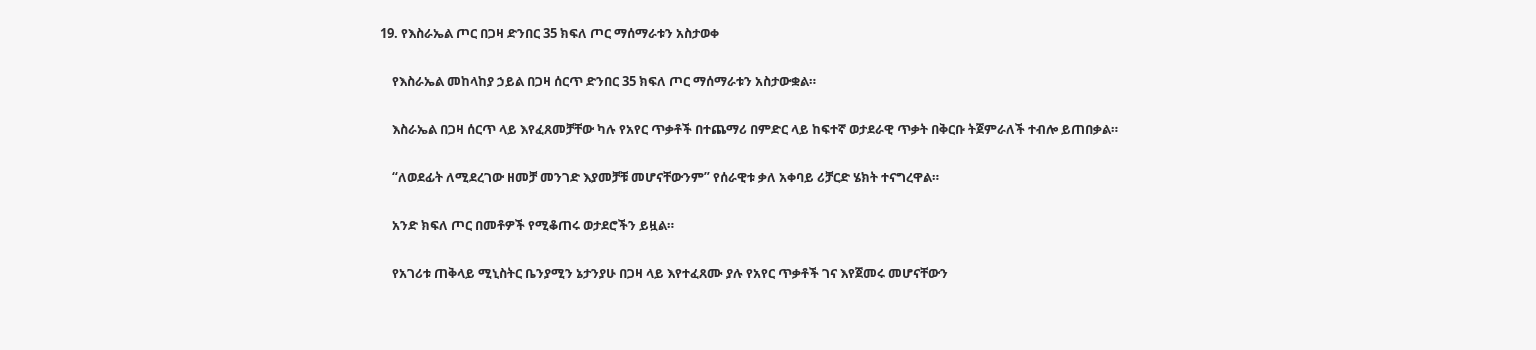19. የእስራኤል ጦር በጋዛ ድንበር 35 ክፍለ ጦር ማሰማራቱን አስታወቀ

    የእስራኤል መከላከያ ኃይል በጋዛ ሰርጥ ድንበር 35 ክፍለ ጦር ማሰማራቱን አስታውቋል።

    እስራኤል በጋዛ ሰርጥ ላይ እየፈጸመቻቸው ካሉ የአየር ጥቃቶች በተጨማሪ በምድር ላይ ከፍተኛ ወታደራዊ ጥቃት በቅርቡ ትጀምራለች ተብሎ ይጠበቃል።

    “ለወደፊት ለሚደረገው ዘመቻ መንገድ እያመቻቹ መሆናቸውንም” የሰራዊቱ ቃለ አቀባይ ሪቻርድ ሄክት ተናግረዋል።

    አንድ ክፍለ ጦር በመቶዎች የሚቆጠሩ ወታደሮችን ይዟል።

    የአገሪቱ ጠቅላይ ሚኒስትር ቤንያሚን ኔታንያሁ በጋዛ ላይ እየተፈጸሙ ያሉ የአየር ጥቃቶች ገና እየጀመሩ መሆናቸውን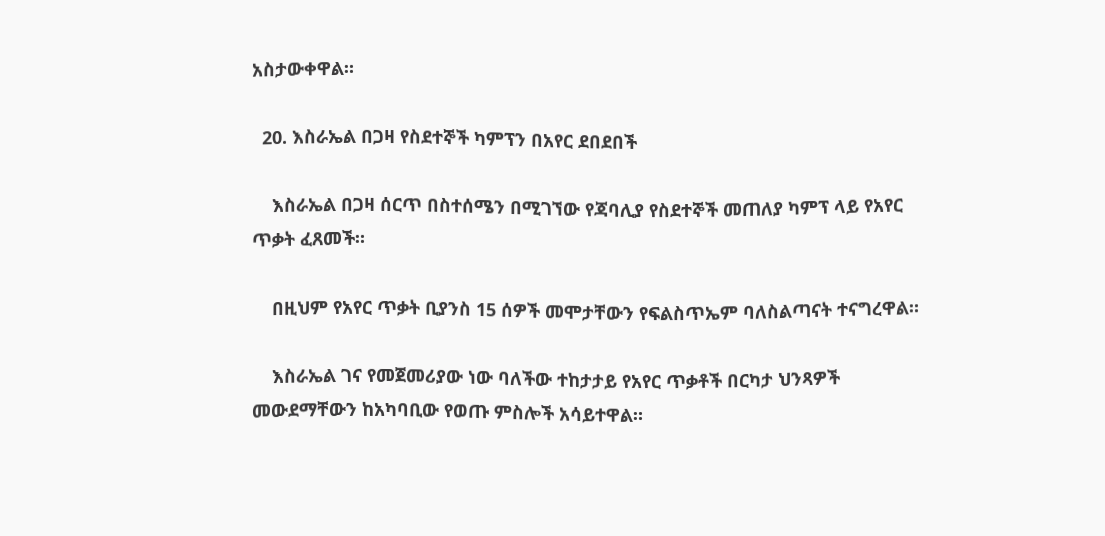አስታውቀዋል።

  20. እስራኤል በጋዛ የስደተኞች ካምፕን በአየር ደበደበች

    እስራኤል በጋዛ ሰርጥ በስተሰሜን በሚገኘው የጃባሊያ የስደተኞች መጠለያ ካምፕ ላይ የአየር ጥቃት ፈጸመች።

    በዚህም የአየር ጥቃት ቢያንስ 15 ሰዎች መሞታቸውን የፍልስጥኤም ባለስልጣናት ተናግረዋል።

    እስራኤል ገና የመጀመሪያው ነው ባለችው ተከታታይ የአየር ጥቃቶች በርካታ ህንጻዎች መውደማቸውን ከአካባቢው የወጡ ምስሎች አሳይተዋል።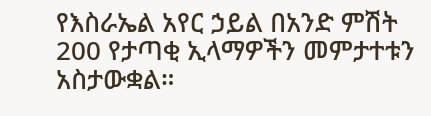የእስራኤል አየር ኃይል በአንድ ምሽት 200 የታጣቂ ኢላማዎችን መምታተቱን አስታውቋል።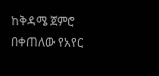ከቅዳሜ ጀምሮ በቀጠለው የአየር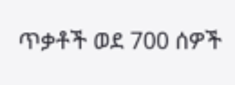ጥቃቶች ወደ 700 ሰዎች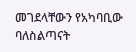መገደላቸውን የአካባቢው ባለስልጣናት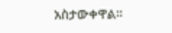አስታውቀዋል።